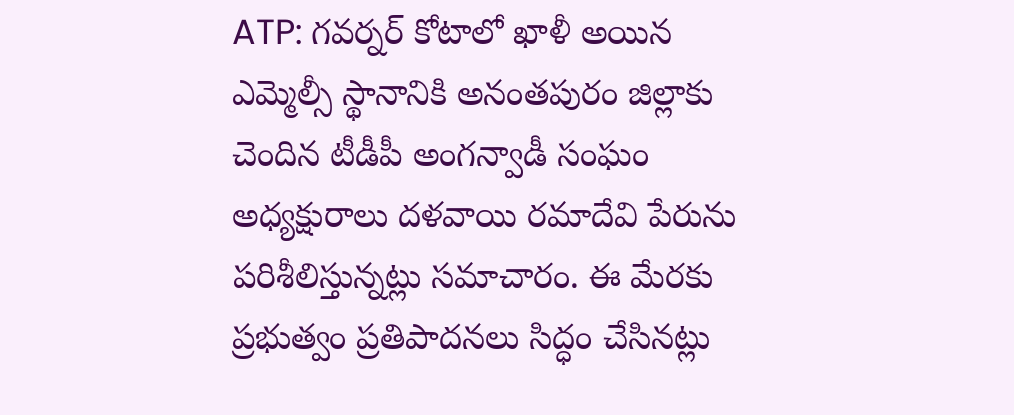ATP: గవర్నర్ కోటాలో ఖాళీ అయిన ఎమ్మెల్సీ స్థానానికి అనంతపురం జిల్లాకు చెందిన టీడీపీ అంగన్వాడీ సంఘం అధ్యక్షురాలు దళవాయి రమాదేవి పేరును పరిశీలిస్తున్నట్లు సమాచారం. ఈ మేరకు ప్రభుత్వం ప్రతిపాదనలు సిద్ధం చేసినట్లు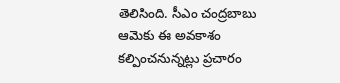తెలిసింది. సీఎం చంద్రబాబు ఆమెకు ఈ అవకాశం కల్పించనున్నట్లు ప్రచారం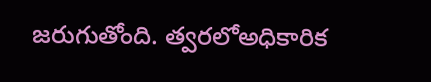జరుగుతోంది. త్వరలోఅధికారిక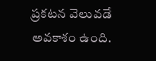ప్రకటన వెలువడే అవకాశం ఉంది.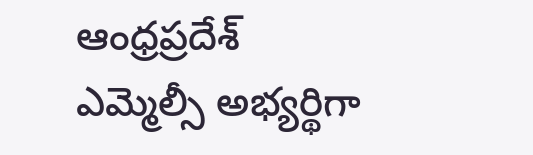ఆంధ్రప్రదేశ్
ఎమ్మెల్సీ అభ్యర్థిగా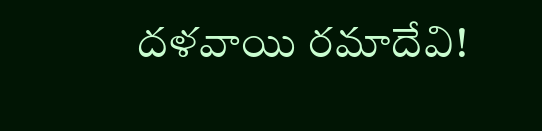దళవాయి రమాదేవి!